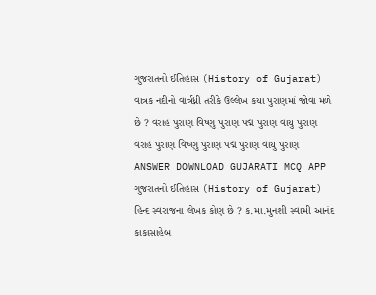ગુજરાતનો ઈતિહાસ (History of Gujarat) વાત્રક નદીનો વાર્ત્રધ્ની તરીકે ઉલ્લેખ કયા પુરાણમાં જોવા મળે છે ? વરાહ પુરાણ વિષ્ણુ પુરાણ પદ્મ પુરાણ વાયુ પુરાણ વરાહ પુરાણ વિષ્ણુ પુરાણ પદ્મ પુરાણ વાયુ પુરાણ ANSWER DOWNLOAD GUJARATI MCQ APP
ગુજરાતનો ઈતિહાસ (History of Gujarat) હિન્દ સ્વરાજના લેખક કોણ છે ? ક.મા.મુનશી સ્વામી આનંદ કાકાસાહેબ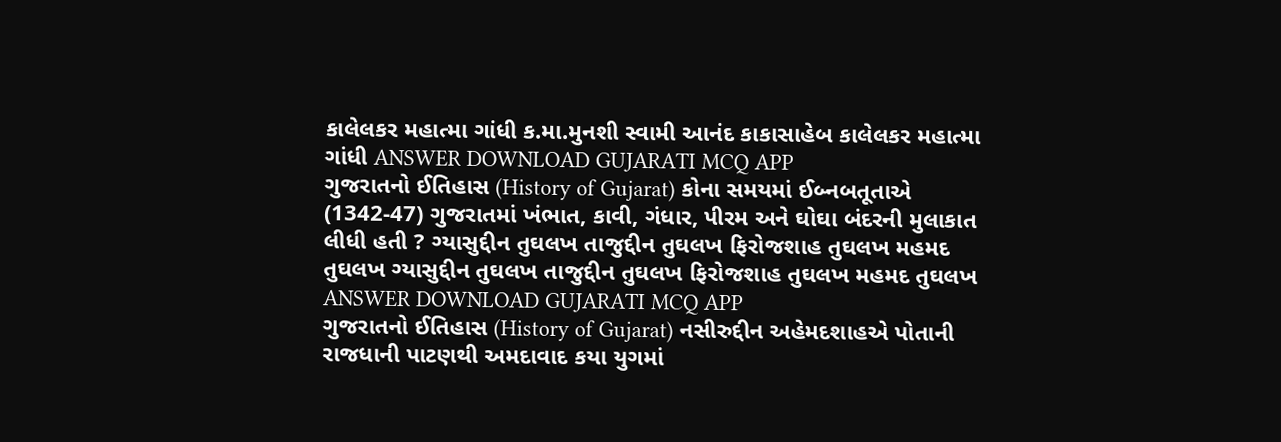કાલેલકર મહાત્મા ગાંધી ક.મા.મુનશી સ્વામી આનંદ કાકાસાહેબ કાલેલકર મહાત્મા ગાંધી ANSWER DOWNLOAD GUJARATI MCQ APP
ગુજરાતનો ઈતિહાસ (History of Gujarat) કોના સમયમાં ઈબ્નબતૂતાએ (1342-47) ગુજરાતમાં ખંભાત, કાવી, ગંધાર, પીરમ અને ઘોઘા બંદરની મુલાકાત લીધી હતી ? ગ્યાસુદ્દીન તુઘલખ તાજુદ્દીન તુઘલખ ફિરોજશાહ તુઘલખ મહમદ તુઘલખ ગ્યાસુદ્દીન તુઘલખ તાજુદ્દીન તુઘલખ ફિરોજશાહ તુઘલખ મહમદ તુઘલખ ANSWER DOWNLOAD GUJARATI MCQ APP
ગુજરાતનો ઈતિહાસ (History of Gujarat) નસીરુદ્દીન અહેમદશાહએ પોતાની રાજધાની પાટણથી અમદાવાદ કયા યુગમાં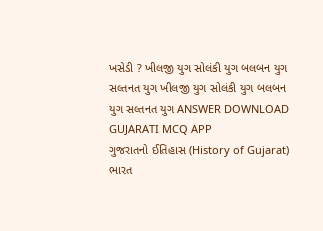ખસેડી ? ખીલજી યુગ સોલંકી યુગ બલબન યુગ સલ્તનત યુગ ખીલજી યુગ સોલંકી યુગ બલબન યુગ સલ્તનત યુગ ANSWER DOWNLOAD GUJARATI MCQ APP
ગુજરાતનો ઈતિહાસ (History of Gujarat) ભારત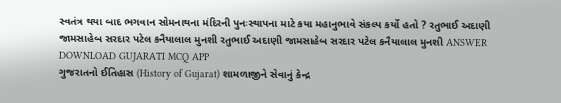સ્વતંત્ર થયા બાદ ભગવાન સોમનાથના મંદિરની પુનઃસ્થાપના માટે કયા મહાનુભાવે સંકલ્પ કર્યો હતો ? રતુભાઈ અદાણી જામસાહેબ સરદાર પટેલ કનૈયાલાલ મુનશી રતુભાઈ અદાણી જામસાહેબ સરદાર પટેલ કનૈયાલાલ મુનશી ANSWER DOWNLOAD GUJARATI MCQ APP
ગુજરાતનો ઈતિહાસ (History of Gujarat) શામળાજીને સેવાનું કેન્દ્ર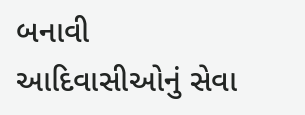બનાવી આદિવાસીઓનું સેવા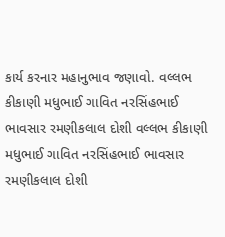કાર્ય કરનાર મહાનુભાવ જણાવો. વલ્લભ કીકાણી મધુભાઈ ગાવિત નરસિંહભાઈ ભાવસાર રમણીકલાલ દોશી વલ્લભ કીકાણી મધુભાઈ ગાવિત નરસિંહભાઈ ભાવસાર રમણીકલાલ દોશી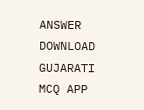ANSWER DOWNLOAD GUJARATI MCQ APP